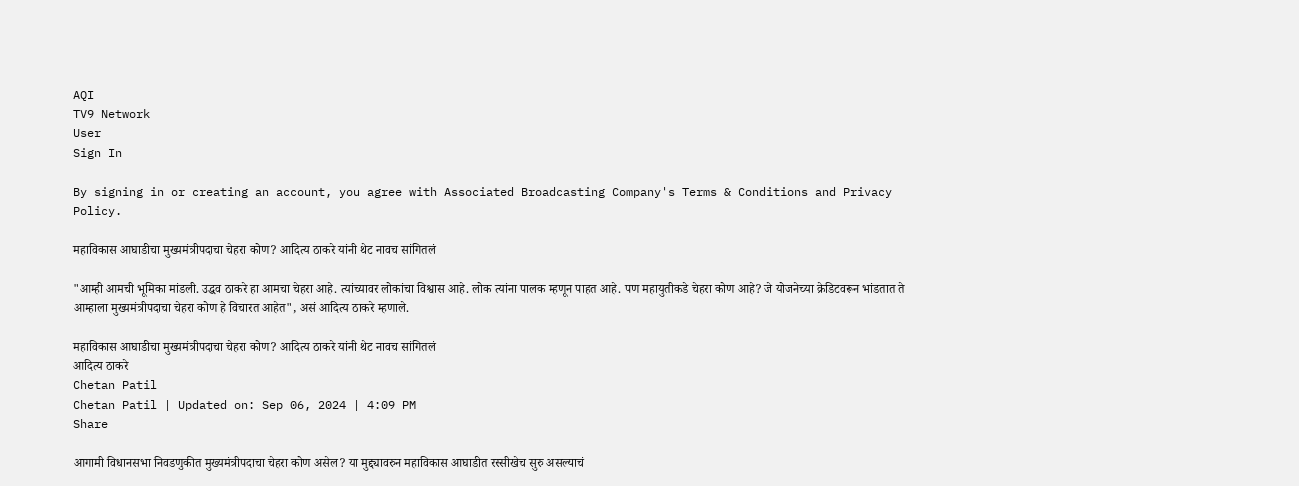AQI
TV9 Network
User
Sign In

By signing in or creating an account, you agree with Associated Broadcasting Company's Terms & Conditions and Privacy Policy.

महाविकास आघाडीचा मुख्यमंत्रीपदाचा चेहरा कोण? आदित्य ठाकरे यांनी थेट नावच सांगितलं

"आम्ही आमची भूमिका मांडली. उद्धव ठाकरे हा आमचा चेहरा आहे. त्यांच्यावर लोकांचा विश्वास आहे. लोक त्यांना पालक म्हणून पाहत आहे. पण महायुतीकडे चेहरा कोण आहे? जे योजनेच्या क्रेडिटवरून भांडतात ते आम्हाला मुख्यमंत्रीपदाचा चेहरा कोण हे विचारत आहेत", असं आदित्य ठाकरे म्हणाले.

महाविकास आघाडीचा मुख्यमंत्रीपदाचा चेहरा कोण? आदित्य ठाकरे यांनी थेट नावच सांगितलं
आदित्य ठाकरे
Chetan Patil
Chetan Patil | Updated on: Sep 06, 2024 | 4:09 PM
Share

आगामी विधानसभा निवडणुकीत मुख्यमंत्रीपदाचा चेहरा कोण असेल? या मुद्द्यावरुन महाविकास आघाडीत रस्सीखेच सुरु असल्याचं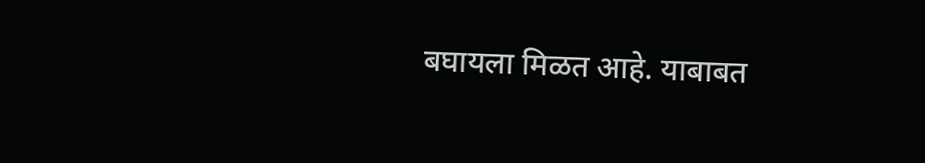बघायला मिळत आहे. याबाबत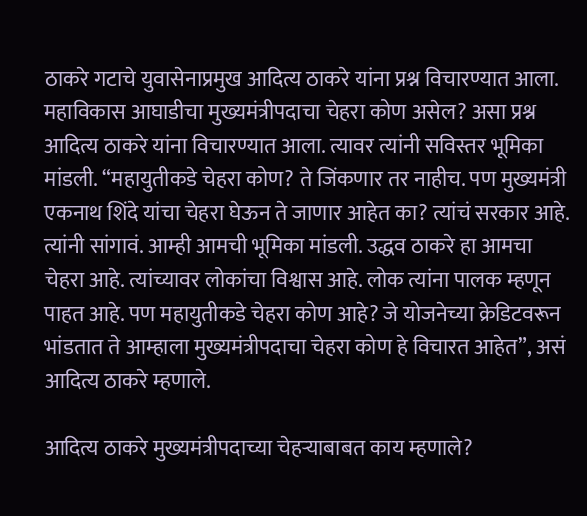ठाकरे गटाचे युवासेनाप्रमुख आदित्य ठाकरे यांना प्रश्न विचारण्यात आला. महाविकास आघाडीचा मुख्यमंत्रीपदाचा चेहरा कोण असेल? असा प्रश्न आदित्य ठाकरे यांना विचारण्यात आला. त्यावर त्यांनी सविस्तर भूमिका मांडली. “महायुतीकडे चेहरा कोण? ते जिंकणार तर नाहीच. पण मुख्यमंत्री एकनाथ शिंदे यांचा चेहरा घेऊन ते जाणार आहेत का? त्यांचं सरकार आहे. त्यांनी सांगावं. आम्ही आमची भूमिका मांडली. उद्धव ठाकरे हा आमचा चेहरा आहे. त्यांच्यावर लोकांचा विश्वास आहे. लोक त्यांना पालक म्हणून पाहत आहे. पण महायुतीकडे चेहरा कोण आहे? जे योजनेच्या क्रेडिटवरून भांडतात ते आम्हाला मुख्यमंत्रीपदाचा चेहरा कोण हे विचारत आहेत”, असं आदित्य ठाकरे म्हणाले.

आदित्य ठाकरे मुख्यमंत्रीपदाच्या चेहऱ्याबाबत काय म्हणाले?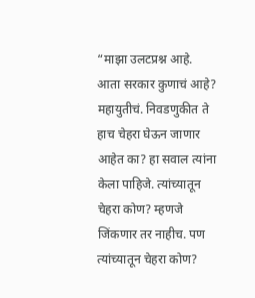“माझा उलटप्रश्न आहे. आता सरकार कुणाचं आहे? महायुतीचं. निवडणुकीत ते हाच चेहरा घेऊन जाणार आहेत का? हा सवाल त्यांना केला पाहिजे. त्यांच्यातून चेहरा कोण? म्हणजे जिंकणार तर नाहीच. पण त्यांच्यातून चेहरा कोण?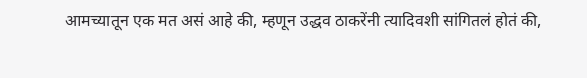आमच्यातून एक मत असं आहे की, म्हणून उद्धव ठाकरेंनी त्यादिवशी सांगितलं होतं की,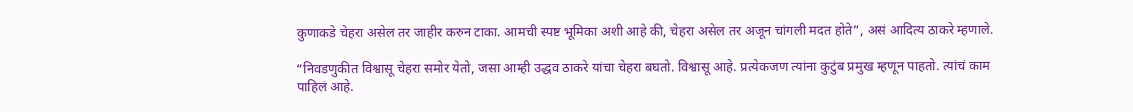कुणाकडे चेहरा असेल तर जाहीर करुन टाका. आमची स्पष्ट भूमिका अशी आहे की, चेहरा असेल तर अजून चांगली मदत होते”, असं आदित्य ठाकरे म्हणाले.

“निवडणुकीत विश्वासू चेहरा समोर येतो, जसा आम्ही उद्धव ठाकरे यांचा चेहरा बघतो. विश्वासू आहे. प्रत्येकजण त्यांना कुटुंब प्रमुख म्हणून पाहतो. त्यांचं काम पाहिलं आहे.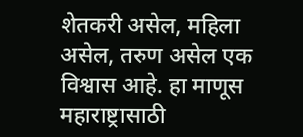शेतकरी असेल, महिला असेल, तरुण असेल एक विश्वास आहे. हा माणूस महाराष्ट्रासाठी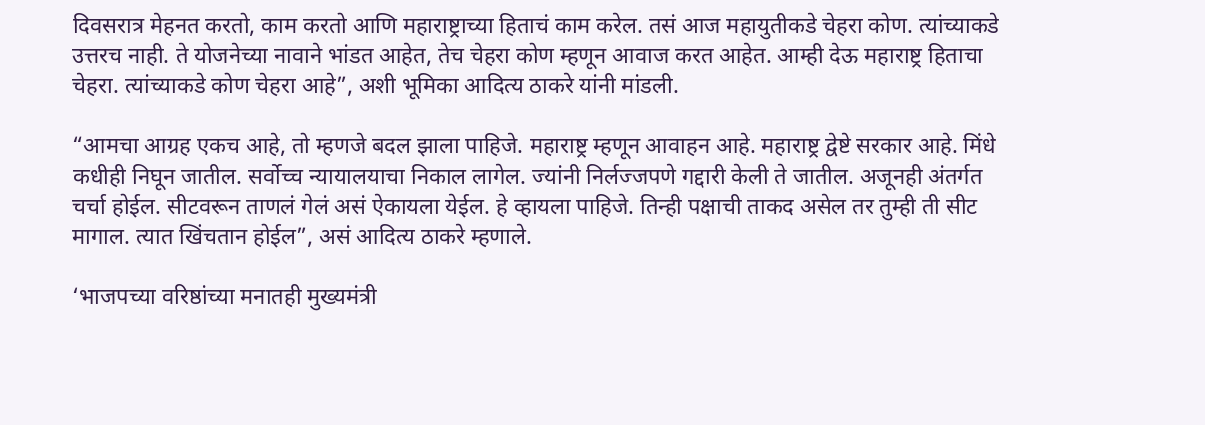दिवसरात्र मेहनत करतो, काम करतो आणि महाराष्ट्राच्या हिताचं काम करेल. तसं आज महायुतीकडे चेहरा कोण. त्यांच्याकडे उत्तरच नाही. ते योजनेच्या नावाने भांडत आहेत, तेच चेहरा कोण म्हणून आवाज करत आहेत. आम्ही देऊ महाराष्ट्र हिताचा चेहरा. त्यांच्याकडे कोण चेहरा आहे”, अशी भूमिका आदित्य ठाकरे यांनी मांडली.

“आमचा आग्रह एकच आहे, तो म्हणजे बदल झाला पाहिजे. महाराष्ट्र म्हणून आवाहन आहे. महाराष्ट्र द्वेष्टे सरकार आहे. मिंधे कधीही निघून जातील. सर्वोच्च न्यायालयाचा निकाल लागेल. ज्यांनी निर्लज्जपणे गद्दारी केली ते जातील. अजूनही अंतर्गत चर्चा होईल. सीटवरून ताणलं गेलं असं ऐकायला येईल. हे व्हायला पाहिजे. तिन्ही पक्षाची ताकद असेल तर तुम्ही ती सीट मागाल. त्यात खिंचतान होईल”, असं आदित्य ठाकरे म्हणाले.

‘भाजपच्या वरिष्ठांच्या मनातही मुख्यमंत्री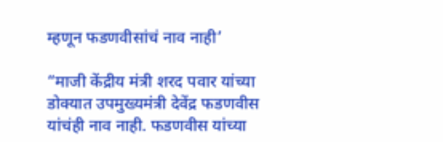म्हणून फडणवीसांचं नाव नाही’

“माजी केंद्रीय मंत्री शरद पवार यांच्या डोक्यात उपमुख्यमंत्री देवेंद्र फडणवीस यांचंही नाव नाही. फडणवीस यांच्या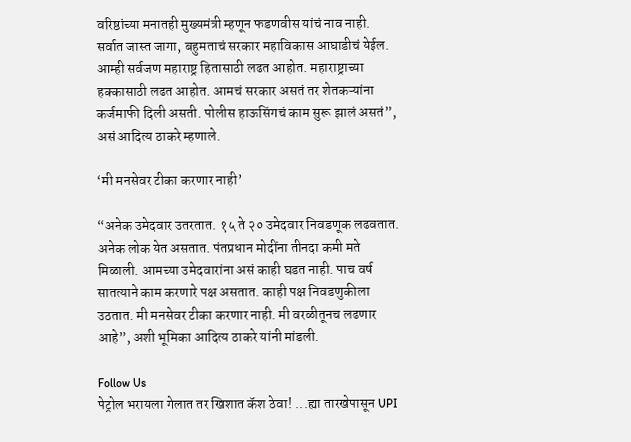वरिष्ठांच्या मनातही मुख्यमंत्री म्हणून फडणवीस यांचं नाव नाही. सर्वात जास्त जागा, बहुमताचं सरकार महाविकास आघाडीचं येईल. आम्ही सर्वजण महाराष्ट्र हितासाठी लढत आहोत. महाराष्ट्राच्या हक्कासाठी लढत आहोत. आमचं सरकार असतं तर शेतकऱ्यांना कर्जमाफी दिली असती. पोलीस हाऊसिंगचं काम सुरू झालं असतं”, असं आदित्य ठाकरे म्हणाले.

‘मी मनसेवर टीका करणार नाही’

“अनेक उमेदवार उतरतात. १५ ते २० उमेदवार निवडणूक लढवतात. अनेक लोक येत असतात. पंतप्रधान मोदींना तीनदा कमी मते मिळाली. आमच्या उमेदवारांना असं काही घडत नाही. पाच वर्ष सातत्याने काम करणारे पक्ष असतात. काही पक्ष निवडणुकीला उठतात. मी मनसेवर टीका करणार नाही. मी वरळीतूनच लढणार आहे”, अशी भूमिका आदित्य ठाकरे यांनी मांडली.

Follow Us
पेट्रोल भरायला गेलात तर खिशात कॅश ठेवा! ...ह्या तारखेपासून UPI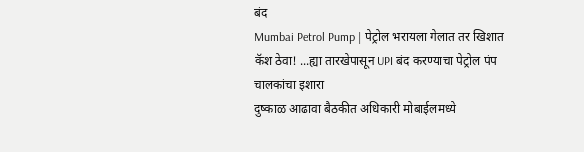बंद
Mumbai Petrol Pump | पेट्रोल भरायला गेलात तर खिशात कॅश ठेवा! ...ह्या तारखेपासून UPI बंद करण्याचा पेट्रोल पंप चालकांचा इशारा
दुष्काळ आढावा बैठकीत अधिकारी मोबाईलमध्ये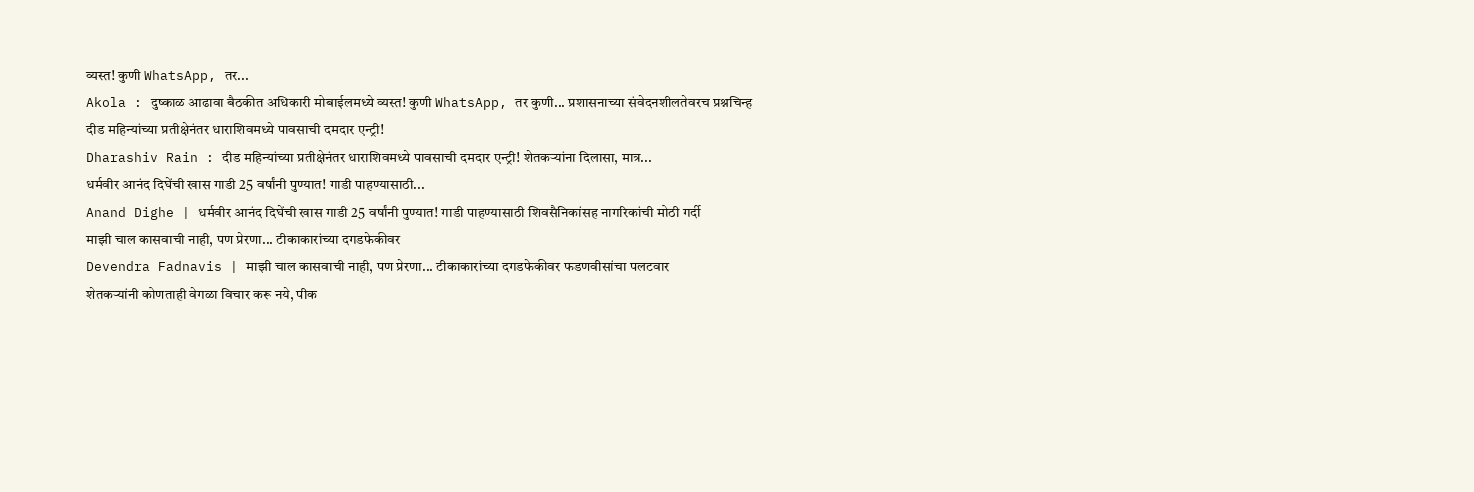व्यस्त! कुणी WhatsApp, तर...
Akola : दुष्काळ आढावा बैठकीत अधिकारी मोबाईलमध्ये व्यस्त! कुणी WhatsApp, तर कुणी... प्रशासनाच्या संवेदनशीलतेवरच प्रश्नचिन्ह
दीड महिन्यांच्या प्रतीक्षेनंतर धाराशिवमध्ये पावसाची दमदार एन्ट्री!
Dharashiv Rain : दीड महिन्यांच्या प्रतीक्षेनंतर धाराशिवमध्ये पावसाची दमदार एन्ट्री! शेतकऱ्यांना दिलासा, मात्र...
धर्मवीर आनंद दिघेंची खास गाडी 25 वर्षांनी पुण्यात! गाडी पाहण्यासाठी...
Anand Dighe | धर्मवीर आनंद दिघेंची खास गाडी 25 वर्षांनी पुण्यात! गाडी पाहण्यासाठी शिवसैनिकांसह नागरिकांची मोठी गर्दी
माझी चाल कासवाची नाही, पण प्रेरणा... टीकाकारांच्या दगडफेकीवर
Devendra Fadnavis | माझी चाल कासवाची नाही, पण प्रेरणा... टीकाकारांच्या दगडफेकीवर फडणवीसांचा पलटवार
शेतकऱ्यांनी कोणताही वेगळा विचार करू नये, पीक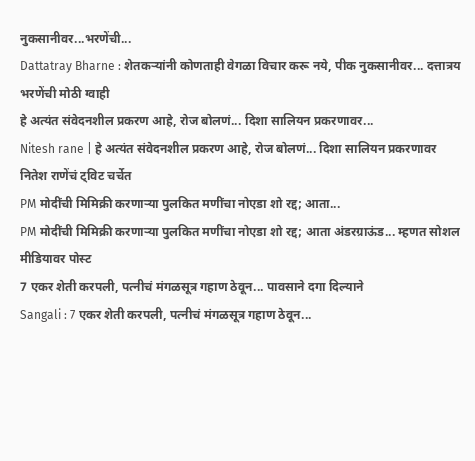नुकसानीवर...भरणेंची...
Dattatray Bharne : शेतकऱ्यांनी कोणताही वेगळा विचार करू नये, पीक नुकसानीवर... दत्तात्रय भरणेंची मोठी ग्वाही
हे अत्यंत संवेदनशील प्रकरण आहे, रोज बोलणं... दिशा सालियन प्रकरणावर...
Nitesh rane | हे अत्यंत संवेदनशील प्रकरण आहे, रोज बोलणं... दिशा सालियन प्रकरणावर नितेश राणेंचं ट्विट चर्चेत
PM मोदींची मिमिक्री करणाऱ्या पुलकित मणींचा नोएडा शो रद्द; आता...
PM मोदींची मिमिक्री करणाऱ्या पुलकित मणींचा नोएडा शो रद्द; आता अंडरग्राऊंड... म्हणत सोशल मीडियावर पोस्ट
7 एकर शेती करपली, पत्नीचं मंगळसूत्र गहाण ठेवून... पावसाने दगा दिल्याने
Sangali : 7 एकर शेती करपली, पत्नीचं मंगळसूत्र गहाण ठेवून...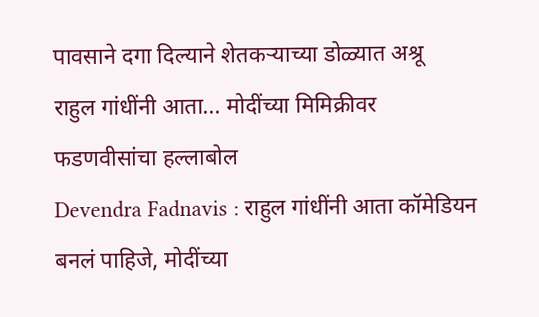पावसाने दगा दिल्याने शेतकऱ्याच्या डोळ्यात अश्रू
राहुल गांधींनी आता... मोदींच्या मिमिक्रीवर फडणवीसांचा हल्लाबोल
Devendra Fadnavis : राहुल गांधींनी आता कॉमेडियन बनलं पाहिजे, मोदींच्या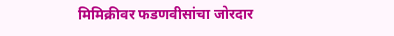मिमिक्रीवर फडणवीसांचा जोरदार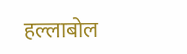हल्लाबोल